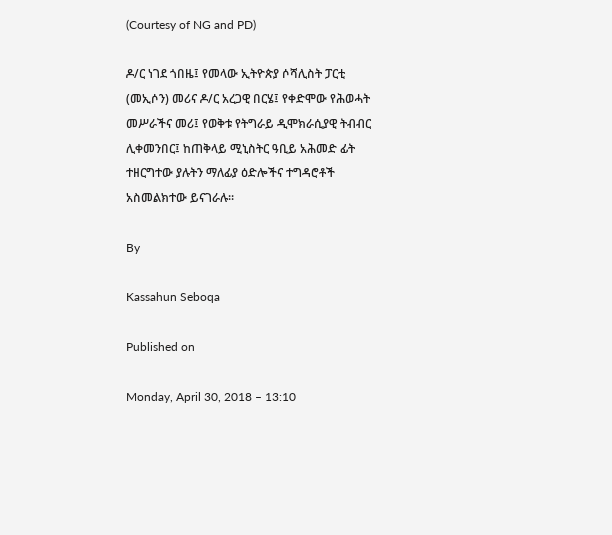(Courtesy of NG and PD)

ዶ/ር ነገደ ጎበዜ፤ የመላው ኢትዮጵያ ሶሻሊስት ፓርቲ (መኢሶን) መሪና ዶ/ር አረጋዊ በርሄ፤ የቀድሞው የሕወሓት መሥራችና መሪ፤ የወቅቱ የትግራይ ዲሞክራሲያዊ ትብብር ሊቀመንበር፤ ከጠቅላይ ሚኒስትር ዓቢይ አሕመድ ፊት ተዘርግተው ያሉትን ማለፊያ ዕድሎችና ተግዳሮቶች አስመልክተው ይናገራሉ።

By

Kassahun Seboqa

Published on

Monday, April 30, 2018 – 13:10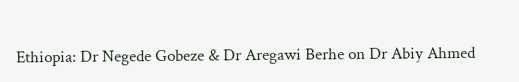Ethiopia: Dr Negede Gobeze & Dr Aregawi Berhe on Dr Abiy Ahmed